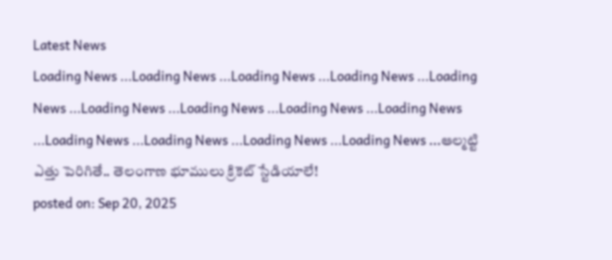Latest News
Loading News ...Loading News ...Loading News ...Loading News ...Loading News ...Loading News ...Loading News ...Loading News ...Loading News ...Loading News ...Loading News ...Loading News ...Loading News ...ఆల్మట్టి ఎత్తు పెరిగితే.. తెలంగాణ భూములు క్రికెట్ స్టేడియాలే!
posted on: Sep 20, 2025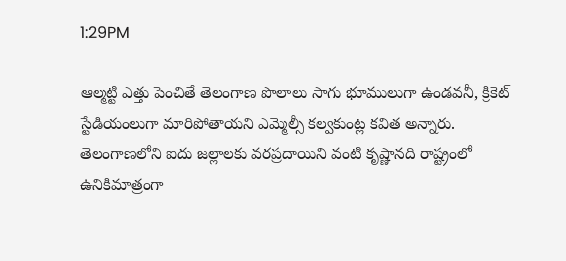1:29PM

ఆల్మట్టి ఎత్తు పెంచితే తెలంగాణ పొలాలు సాగు భూములుగా ఉండవనీ, క్రికెట్ స్టేడియంలుగా మారిపోతాయని ఎమ్మెల్సీ కల్వకుంట్ల కవిత అన్నారు. తెలంగాణలోని ఐదు జల్లాలకు వరప్రదాయిని వంటి కృష్ణానది రాష్ట్రంలో ఉనికిమాత్రంగా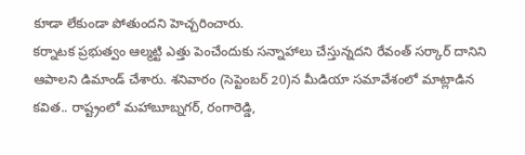కూడా లేకుండా పోతుందని హెచ్చరించారు.
కర్నాటక ప్రభుత్వం ఆల్మట్టి ఎత్తు పెంచేందుకు సన్నాహాలు చేస్తున్నదని రేవంత్ సర్కార్ దానిని ఆపాలని డిమాండ్ చేశారు. శనివారం (సెప్టెంబర్ 20)న మీడియా సమావేశంలో మాట్లాడిన కవిత.. రాష్ట్రంలో మహాబూబ్నగర్, రంగారెడ్డి,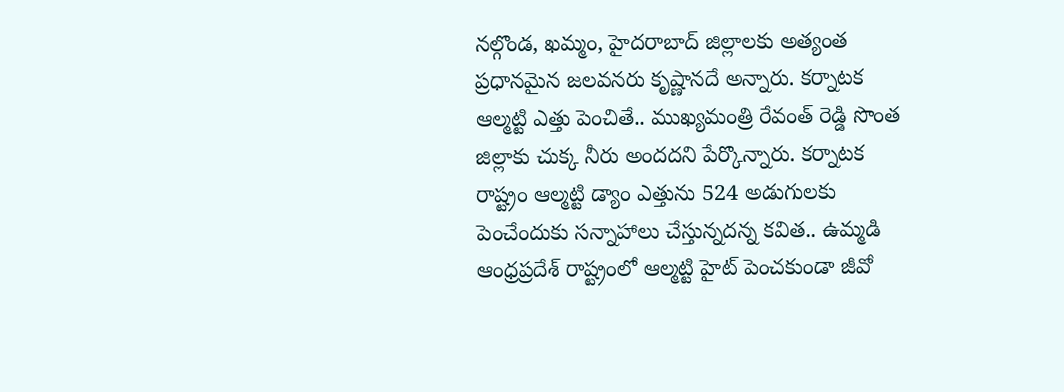నల్గొండ, ఖమ్మం, హైదరాబాద్ జిల్లాలకు అత్యంత ప్రధానమైన జలవనరు కృష్ణానదే అన్నారు. కర్నాటక ఆల్మట్టి ఎత్తు పెంచితే.. ముఖ్యమంత్రి రేవంత్ రెడ్డి సొంత జిల్లాకు చుక్క నీరు అందదని పేర్కొన్నారు. కర్నాటక రాష్ట్రం ఆల్మట్టి డ్యాం ఎత్తును 524 అడుగులకు పెంచేందుకు సన్నాహాలు చేస్తున్నదన్న కవిత.. ఉమ్మడి ఆంధ్రప్రదేశ్ రాష్ట్రంలో ఆల్మట్టి హైట్ పెంచకుండా జీవో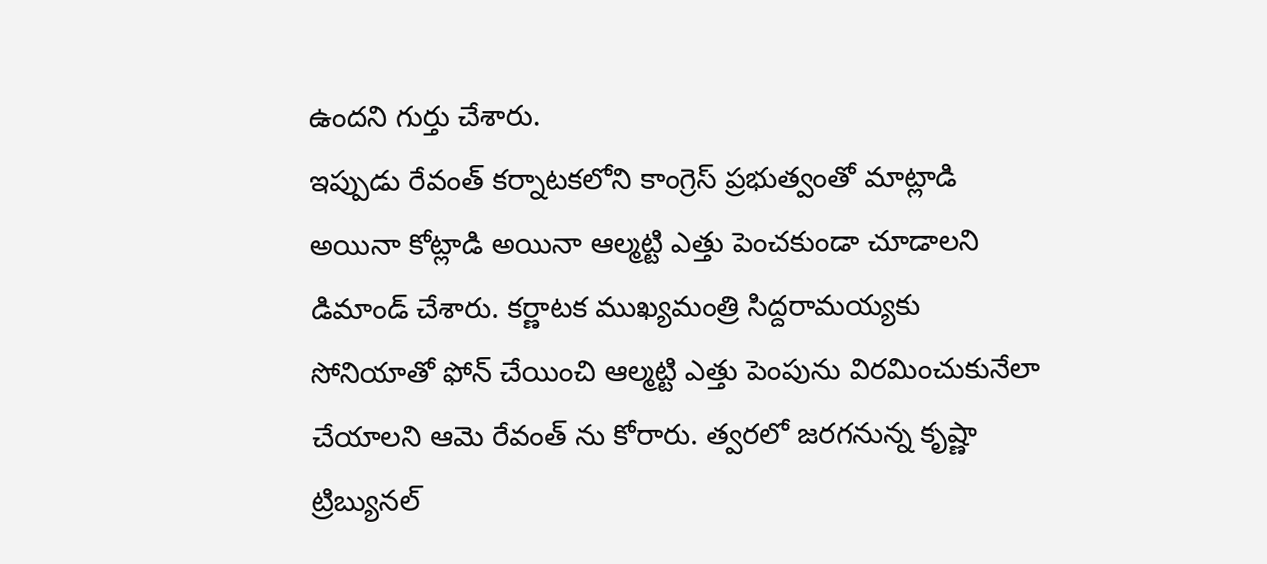ఉందని గుర్తు చేశారు.
ఇప్పుడు రేవంత్ కర్నాటకలోని కాంగ్రెస్ ప్రభుత్వంతో మాట్లాడి అయినా కోట్లాడి అయినా ఆల్మట్టి ఎత్తు పెంచకుండా చూడాలని డిమాండ్ చేశారు. కర్ణాటక ముఖ్యమంత్రి సిద్దరామయ్యకు సోనియాతో ఫోన్ చేయించి ఆల్మట్టి ఎత్తు పెంపును విరమించుకునేలా చేయాలని ఆమె రేవంత్ ను కోరారు. త్వరలో జరగనున్న కృష్ణా ట్రిబ్యునల్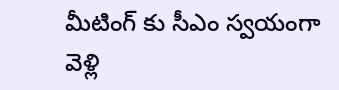మీటింగ్ కు సీఎం స్వయంగా వెళ్లి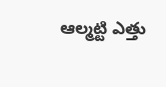ఆల్మట్టి ఎత్తు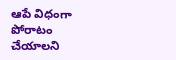ఆపే విధంగా పోరాటం చేయాలని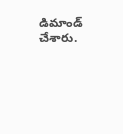డిమాండ్ చేశారు.